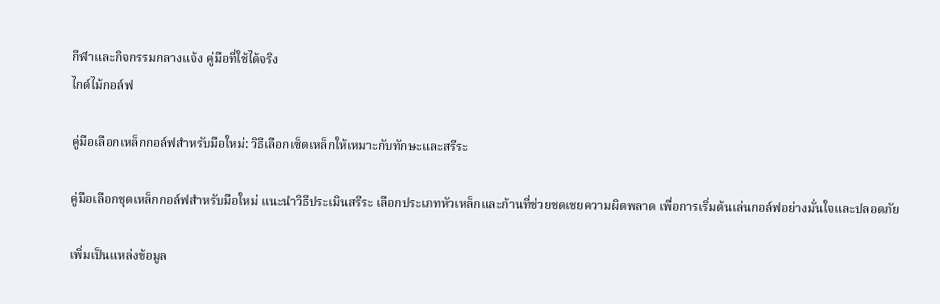กีฬาและกิจกรรมกลางแจ้ง คู่มือที่ใช้ได้จริง
ไกด์ไม้กอล์ฟ

คู่มือเลือกเหล็กกอล์ฟสำหรับมือใหม่: วิธีเลือกเซ็ตเหล็กให้เหมาะกับทักษะและสรีระ

คู่มือเลือกชุดเหล็กกอล์ฟสำหรับมือใหม่ แนะนำวิธีประเมินสรีระ เลือกประเภทหัวเหล็กและก้านที่ช่วยชดเชยความผิดพลาด เพื่อการเริ่มต้นเล่นกอล์ฟอย่างมั่นใจและปลอดภัย

เพิ่มเป็นแหล่งข้อมูล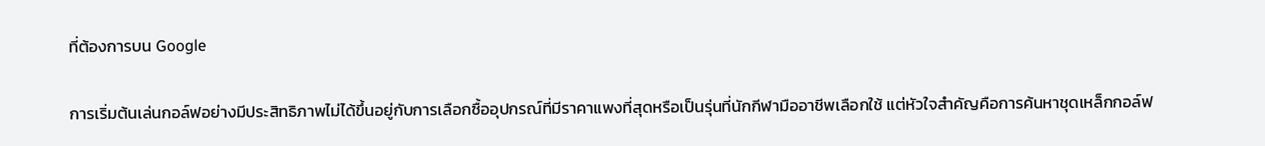ที่ต้องการบน Google

การเริ่มต้นเล่นกอล์ฟอย่างมีประสิทธิภาพไม่ได้ขึ้นอยู่กับการเลือกซื้ออุปกรณ์ที่มีราคาแพงที่สุดหรือเป็นรุ่นที่นักกีฬามืออาชีพเลือกใช้ แต่หัวใจสำคัญคือการค้นหาชุดเหล็กกอล์ฟ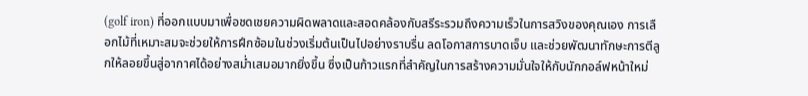(golf iron) ที่ออกแบบมาเพื่อชดเชยความผิดพลาดและสอดคล้องกับสรีระรวมถึงความเร็วในการสวิงของคุณเอง การเลือกไม้ที่เหมาะสมจะช่วยให้การฝึกซ้อมในช่วงเริ่มต้นเป็นไปอย่างราบรื่น ลดโอกาสการบาดเจ็บ และช่วยพัฒนาทักษะการตีลูกให้ลอยขึ้นสู่อากาศได้อย่างสม่ำเสมอมากยิ่งขึ้น ซึ่งเป็นก้าวแรกที่สำคัญในการสร้างความมั่นใจให้กับนักกอล์ฟหน้าใหม่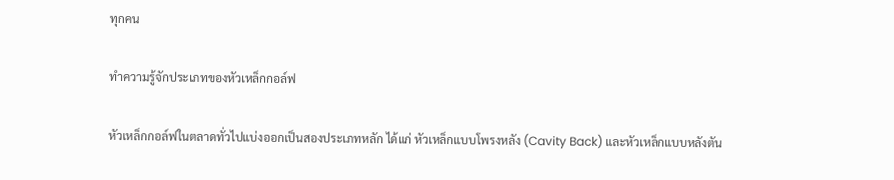ทุกคน

ทำความรู้จักประเภทของหัวเหล็กกอล์ฟ

หัวเหล็กกอล์ฟในตลาดทั่วไปแบ่งออกเป็นสองประเภทหลัก ได้แก่ หัวเหล็กแบบโพรงหลัง (Cavity Back) และหัวเหล็กแบบหลังตัน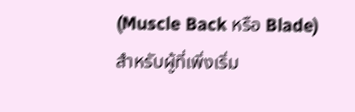(Muscle Back หรือ Blade) สำหรับผู้ที่เพิ่งเริ่ม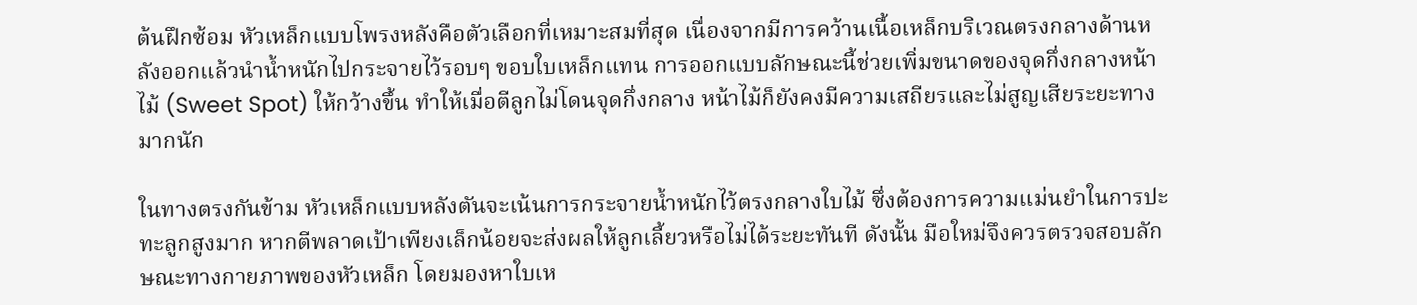ต้นฝึกซ้อม หัวเหล็กแบบโพรงหลังคือตัวเลือกที่เหมาะสมที่สุด เนื่องจากมีการคว้านเนื้อเหล็กบริเวณตรงกลางด้านหลังออกแล้วนำน้ำหนักไปกระจายไว้รอบๆ ขอบใบเหล็กแทน การออกแบบลักษณะนี้ช่วยเพิ่มขนาดของจุดกึ่งกลางหน้าไม้ (Sweet Spot) ให้กว้างขึ้น ทำให้เมื่อตีลูกไม่โดนจุดกึ่งกลาง หน้าไม้ก็ยังคงมีความเสถียรและไม่สูญเสียระยะทางมากนัก

ในทางตรงกันข้าม หัวเหล็กแบบหลังตันจะเน้นการกระจายน้ำหนักไว้ตรงกลางใบไม้ ซึ่งต้องการความแม่นยำในการปะทะลูกสูงมาก หากตีพลาดเป้าเพียงเล็กน้อยจะส่งผลให้ลูกเลี้ยวหรือไม่ได้ระยะทันที ดังนั้น มือใหม่จึงควรตรวจสอบลักษณะทางกายภาพของหัวเหล็ก โดยมองหาใบเห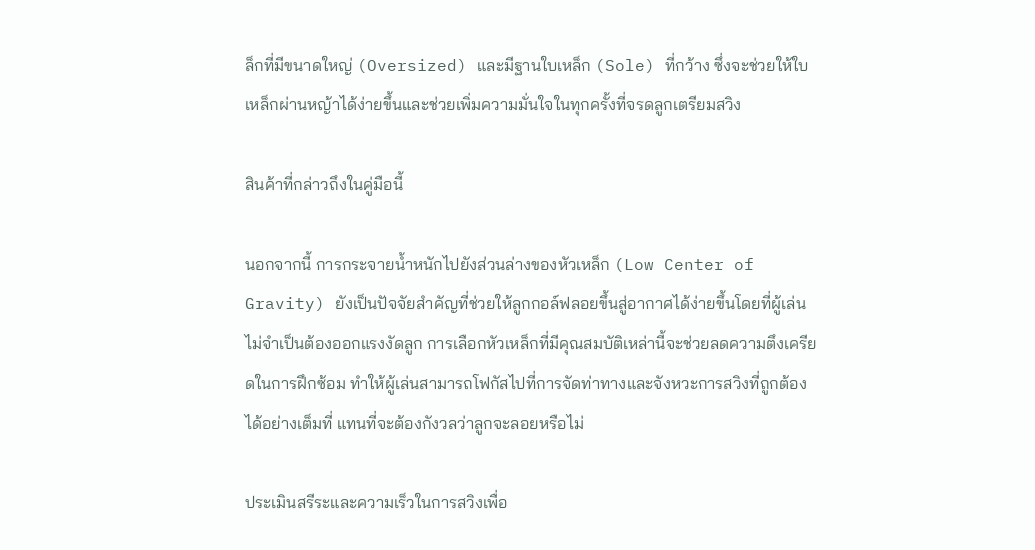ล็กที่มีขนาดใหญ่ (Oversized) และมีฐานใบเหล็ก (Sole) ที่กว้าง ซึ่งจะช่วยให้ใบเหล็กผ่านหญ้าได้ง่ายขึ้นและช่วยเพิ่มความมั่นใจในทุกครั้งที่จรดลูกเตรียมสวิง

สินค้าที่กล่าวถึงในคู่มือนี้

นอกจากนี้ การกระจายน้ำหนักไปยังส่วนล่างของหัวเหล็ก (Low Center of Gravity) ยังเป็นปัจจัยสำคัญที่ช่วยให้ลูกกอล์ฟลอยขึ้นสู่อากาศได้ง่ายขึ้นโดยที่ผู้เล่นไม่จำเป็นต้องออกแรงงัดลูก การเลือกหัวเหล็กที่มีคุณสมบัติเหล่านี้จะช่วยลดความตึงเครียดในการฝึกซ้อม ทำให้ผู้เล่นสามารถโฟกัสไปที่การจัดท่าทางและจังหวะการสวิงที่ถูกต้องได้อย่างเต็มที่ แทนที่จะต้องกังวลว่าลูกจะลอยหรือไม่

ประเมินสรีระและความเร็วในการสวิงเพื่อ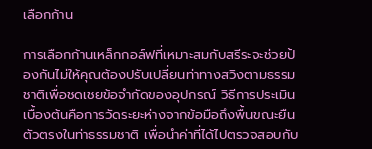เลือกก้าน

การเลือกก้านเหล็กกอล์ฟที่เหมาะสมกับสรีระจะช่วยป้องกันไม่ให้คุณต้องปรับเปลี่ยนท่าทางสวิงตามธรรมชาติเพื่อชดเชยข้อจำกัดของอุปกรณ์ วิธีการประเมินเบื้องต้นคือการวัดระยะห่างจากข้อมือถึงพื้นขณะยืนตัวตรงในท่าธรรมชาติ เพื่อนำค่าที่ได้ไปตรวจสอบกับ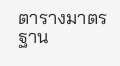ตารางมาตรฐาน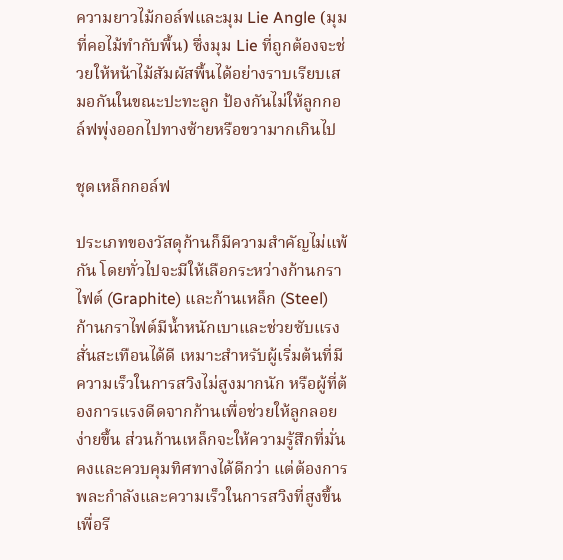ความยาวไม้กอล์ฟและมุม Lie Angle (มุมที่คอไม้ทำกับพื้น) ซึ่งมุม Lie ที่ถูกต้องจะช่วยให้หน้าไม้สัมผัสพื้นได้อย่างราบเรียบเสมอกันในขณะปะทะลูก ป้องกันไม่ให้ลูกกอล์ฟพุ่งออกไปทางซ้ายหรือขวามากเกินไป

ชุดเหล็กกอล์ฟ

ประเภทของวัสดุก้านก็มีความสำคัญไม่แพ้กัน โดยทั่วไปจะมีให้เลือกระหว่างก้านกราไฟต์ (Graphite) และก้านเหล็ก (Steel) ก้านกราไฟต์มีน้ำหนักเบาและช่วยซับแรงสั่นสะเทือนได้ดี เหมาะสำหรับผู้เริ่มต้นที่มีความเร็วในการสวิงไม่สูงมากนัก หรือผู้ที่ต้องการแรงดีดจากก้านเพื่อช่วยให้ลูกลอยง่ายขึ้น ส่วนก้านเหล็กจะให้ความรู้สึกที่มั่นคงและควบคุมทิศทางได้ดีกว่า แต่ต้องการพละกำลังและความเร็วในการสวิงที่สูงขึ้นเพื่อรี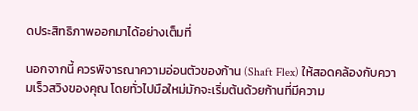ดประสิทธิภาพออกมาได้อย่างเต็มที่

นอกจากนี้ ควรพิจารณาความอ่อนตัวของก้าน (Shaft Flex) ให้สอดคล้องกับความเร็วสวิงของคุณ โดยทั่วไปมือใหม่มักจะเริ่มต้นด้วยก้านที่มีความ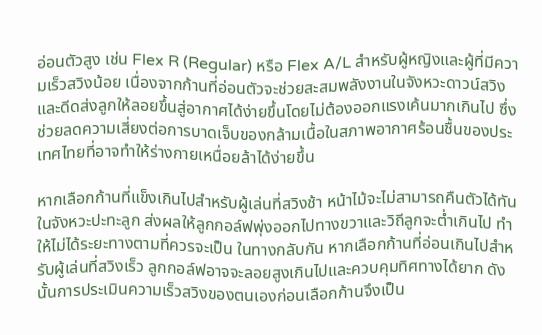อ่อนตัวสูง เช่น Flex R (Regular) หรือ Flex A/L สำหรับผู้หญิงและผู้ที่มีความเร็วสวิงน้อย เนื่องจากก้านที่อ่อนตัวจะช่วยสะสมพลังงานในจังหวะดาวน์สวิงและดีดส่งลูกให้ลอยขึ้นสู่อากาศได้ง่ายขึ้นโดยไม่ต้องออกแรงเค้นมากเกินไป ซึ่งช่วยลดความเสี่ยงต่อการบาดเจ็บของกล้ามเนื้อในสภาพอากาศร้อนชื้นของประเทศไทยที่อาจทำให้ร่างกายเหนื่อยล้าได้ง่ายขึ้น

หากเลือกก้านที่แข็งเกินไปสำหรับผู้เล่นที่สวิงช้า หน้าไม้จะไม่สามารถคืนตัวได้ทันในจังหวะปะทะลูก ส่งผลให้ลูกกอล์ฟพุ่งออกไปทางขวาและวิถีลูกจะต่ำเกินไป ทำให้ไม่ได้ระยะทางตามที่ควรจะเป็น ในทางกลับกัน หากเลือกก้านที่อ่อนเกินไปสำหรับผู้เล่นที่สวิงเร็ว ลูกกอล์ฟอาจจะลอยสูงเกินไปและควบคุมทิศทางได้ยาก ดังนั้นการประเมินความเร็วสวิงของตนเองก่อนเลือกก้านจึงเป็น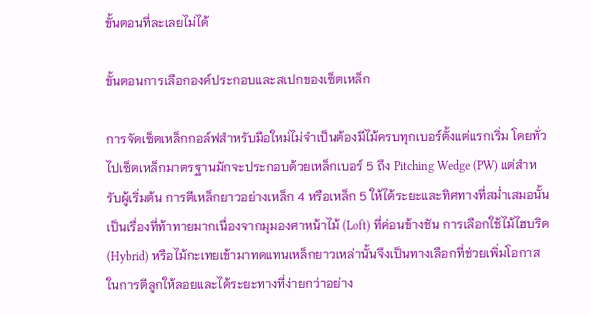ขั้นตอนที่ละเลยไม่ได้

ขั้นตอนการเลือกองค์ประกอบและสเปกของเซ็ตเหล็ก

การจัดเซ็ตเหล็กกอล์ฟสำหรับมือใหม่ไม่จำเป็นต้องมีไม้ครบทุกเบอร์ตั้งแต่แรกเริ่ม โดยทั่วไปเซ็ตเหล็กมาตรฐานมักจะประกอบด้วยเหล็กเบอร์ 5 ถึง Pitching Wedge (PW) แต่สำหรับผู้เริ่มต้น การตีเหล็กยาวอย่างเหล็ก 4 หรือเหล็ก 5 ให้ได้ระยะและทิศทางที่สม่ำเสมอนั้นเป็นเรื่องที่ท้าทายมากเนื่องจากมุมองศาหน้าไม้ (Loft) ที่ค่อนข้างชัน การเลือกใช้ไม้ไฮบริด (Hybrid) หรือไม้กะเทยเข้ามาทดแทนเหล็กยาวเหล่านั้นจึงเป็นทางเลือกที่ช่วยเพิ่มโอกาสในการตีลูกให้ลอยและได้ระยะทางที่ง่ายกว่าอย่าง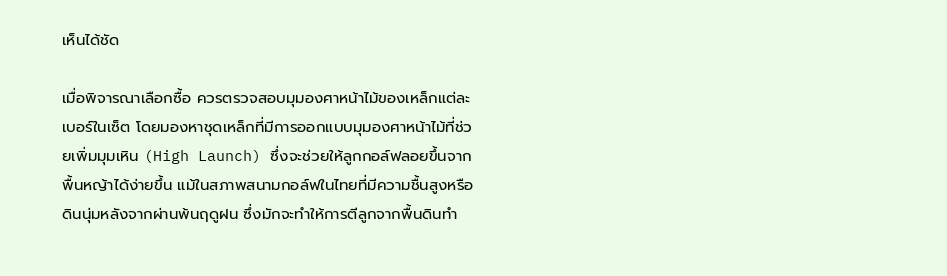เห็นได้ชัด

เมื่อพิจารณาเลือกซื้อ ควรตรวจสอบมุมองศาหน้าไม้ของเหล็กแต่ละเบอร์ในเซ็ต โดยมองหาชุดเหล็กที่มีการออกแบบมุมองศาหน้าไม้ที่ช่วยเพิ่มมุมเหิน (High Launch) ซึ่งจะช่วยให้ลูกกอล์ฟลอยขึ้นจากพื้นหญ้าได้ง่ายขึ้น แม้ในสภาพสนามกอล์ฟในไทยที่มีความชื้นสูงหรือดินนุ่มหลังจากผ่านพ้นฤดูฝน ซึ่งมักจะทำให้การตีลูกจากพื้นดินทำ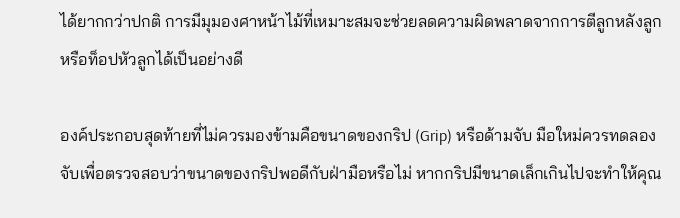ได้ยากกว่าปกติ การมีมุมองศาหน้าไม้ที่เหมาะสมจะช่วยลดความผิดพลาดจากการตีลูกหลังลูกหรือท็อปหัวลูกได้เป็นอย่างดี

องค์ประกอบสุดท้ายที่ไม่ควรมองข้ามคือขนาดของกริป (Grip) หรือด้ามจับ มือใหม่ควรทดลองจับเพื่อตรวจสอบว่าขนาดของกริปพอดีกับฝ่ามือหรือไม่ หากกริปมีขนาดเล็กเกินไปจะทำให้คุณ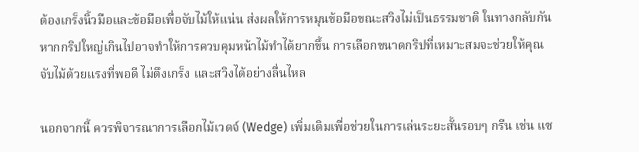ต้องเกร็งนิ้วมือและข้อมือเพื่อจับไม้ให้แน่น ส่งผลให้การหมุนข้อมือขณะสวิงไม่เป็นธรรมชาติ ในทางกลับกัน หากกริปใหญ่เกินไปอาจทำให้การควบคุมหน้าไม้ทำได้ยากขึ้น การเลือกขนาดกริปที่เหมาะสมจะช่วยให้คุณจับไม้ด้วยแรงที่พอดี ไม่ตึงเกร็ง และสวิงได้อย่างลื่นไหล

นอกจากนี้ ควรพิจารณาการเลือกไม้เวดจ์ (Wedge) เพิ่มเติมเพื่อช่วยในการเล่นระยะสั้นรอบๆ กรีน เช่น แซ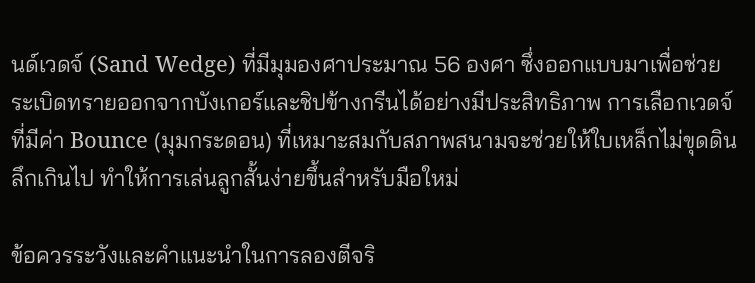นด์เวดจ์ (Sand Wedge) ที่มีมุมองศาประมาณ 56 องศา ซึ่งออกแบบมาเพื่อช่วยระเบิดทรายออกจากบังเกอร์และชิปข้างกรีนได้อย่างมีประสิทธิภาพ การเลือกเวดจ์ที่มีค่า Bounce (มุมกระดอน) ที่เหมาะสมกับสภาพสนามจะช่วยให้ใบเหล็กไม่ขุดดินลึกเกินไป ทำให้การเล่นลูกสั้นง่ายขึ้นสำหรับมือใหม่

ข้อควรระวังและคำแนะนำในการลองตีจริ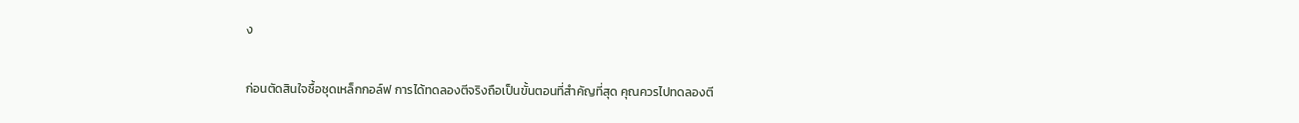ง

ก่อนตัดสินใจซื้อชุดเหล็กกอล์ฟ การได้ทดลองตีจริงถือเป็นขั้นตอนที่สำคัญที่สุด คุณควรไปทดลองตี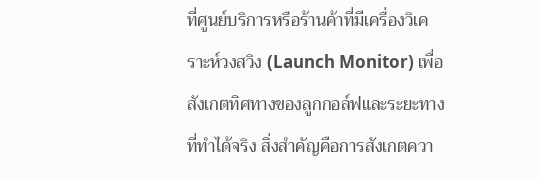ที่ศูนย์บริการหรือร้านค้าที่มีเครื่องวิเคราะห์วงสวิง (Launch Monitor) เพื่อสังเกตทิศทางของลูกกอล์ฟและระยะทางที่ทำได้จริง สิ่งสำคัญคือการสังเกตควา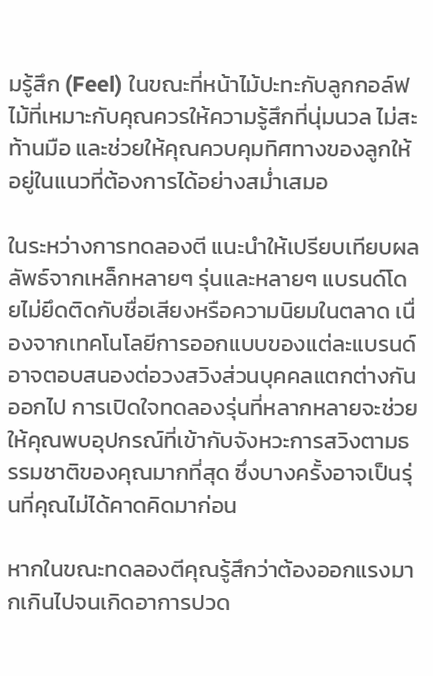มรู้สึก (Feel) ในขณะที่หน้าไม้ปะทะกับลูกกอล์ฟ ไม้ที่เหมาะกับคุณควรให้ความรู้สึกที่นุ่มนวล ไม่สะท้านมือ และช่วยให้คุณควบคุมทิศทางของลูกให้อยู่ในแนวที่ต้องการได้อย่างสม่ำเสมอ

ในระหว่างการทดลองตี แนะนำให้เปรียบเทียบผลลัพธ์จากเหล็กหลายๆ รุ่นและหลายๆ แบรนด์โดยไม่ยึดติดกับชื่อเสียงหรือความนิยมในตลาด เนื่องจากเทคโนโลยีการออกแบบของแต่ละแบรนด์อาจตอบสนองต่อวงสวิงส่วนบุคคลแตกต่างกันออกไป การเปิดใจทดลองรุ่นที่หลากหลายจะช่วยให้คุณพบอุปกรณ์ที่เข้ากับจังหวะการสวิงตามธรรมชาติของคุณมากที่สุด ซึ่งบางครั้งอาจเป็นรุ่นที่คุณไม่ได้คาดคิดมาก่อน

หากในขณะทดลองตีคุณรู้สึกว่าต้องออกแรงมากเกินไปจนเกิดอาการปวด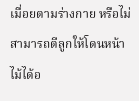เมื่อยตามร่างกาย หรือไม่สามารถตีลูกให้โดนหน้าไม้ได้อ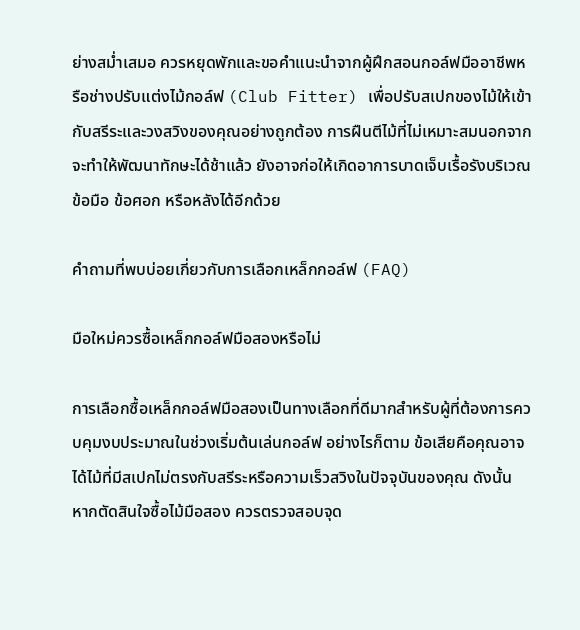ย่างสม่ำเสมอ ควรหยุดพักและขอคำแนะนำจากผู้ฝึกสอนกอล์ฟมืออาชีพหรือช่างปรับแต่งไม้กอล์ฟ (Club Fitter) เพื่อปรับสเปกของไม้ให้เข้ากับสรีระและวงสวิงของคุณอย่างถูกต้อง การฝืนตีไม้ที่ไม่เหมาะสมนอกจากจะทำให้พัฒนาทักษะได้ช้าแล้ว ยังอาจก่อให้เกิดอาการบาดเจ็บเรื้อรังบริเวณข้อมือ ข้อศอก หรือหลังได้อีกด้วย

คำถามที่พบบ่อยเกี่ยวกับการเลือกเหล็กกอล์ฟ (FAQ)

มือใหม่ควรซื้อเหล็กกอล์ฟมือสองหรือไม่

การเลือกซื้อเหล็กกอล์ฟมือสองเป็นทางเลือกที่ดีมากสำหรับผู้ที่ต้องการควบคุมงบประมาณในช่วงเริ่มต้นเล่นกอล์ฟ อย่างไรก็ตาม ข้อเสียคือคุณอาจได้ไม้ที่มีสเปกไม่ตรงกับสรีระหรือความเร็วสวิงในปัจจุบันของคุณ ดังนั้น หากตัดสินใจซื้อไม้มือสอง ควรตรวจสอบจุด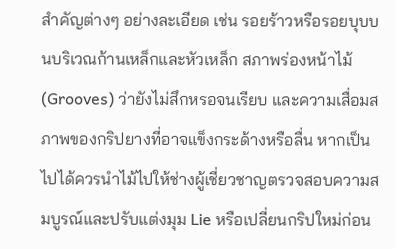สำคัญต่างๆ อย่างละเอียด เช่น รอยร้าวหรือรอยบุบบนบริเวณก้านเหล็กและหัวเหล็ก สภาพร่องหน้าไม้ (Grooves) ว่ายังไม่สึกหรอจนเรียบ และความเสื่อมสภาพของกริปยางที่อาจแข็งกระด้างหรือลื่น หากเป็นไปได้ควรนำไม้ไปให้ช่างผู้เชี่ยวชาญตรวจสอบความสมบูรณ์และปรับแต่งมุม Lie หรือเปลี่ยนกริปใหม่ก่อน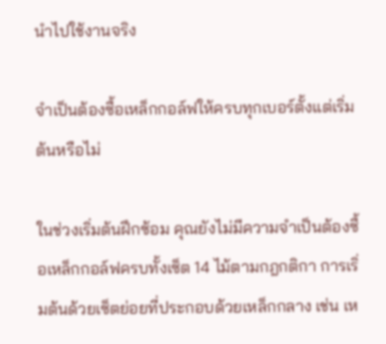นำไปใช้งานจริง

จำเป็นต้องซื้อเหล็กกอล์ฟให้ครบทุกเบอร์ตั้งแต่เริ่มต้นหรือไม่

ในช่วงเริ่มต้นฝึกซ้อม คุณยังไม่มีความจำเป็นต้องซื้อเหล็กกอล์ฟครบทั้งเซ็ต 14 ไม้ตามกฎกติกา การเริ่มต้นด้วยเซ็ตย่อยที่ประกอบด้วยเหล็กกลาง เช่น เห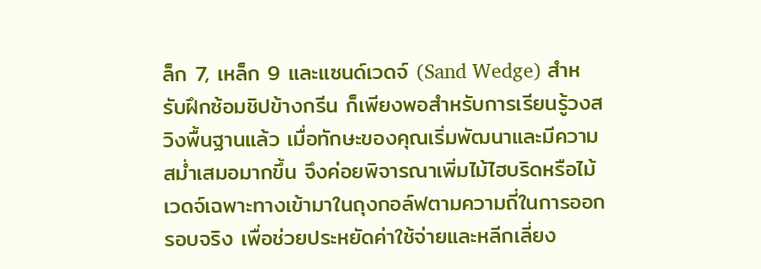ล็ก 7, เหล็ก 9 และแซนด์เวดจ์ (Sand Wedge) สำหรับฝึกซ้อมชิปข้างกรีน ก็เพียงพอสำหรับการเรียนรู้วงสวิงพื้นฐานแล้ว เมื่อทักษะของคุณเริ่มพัฒนาและมีความสม่ำเสมอมากขึ้น จึงค่อยพิจารณาเพิ่มไม้ไฮบริดหรือไม้เวดจ์เฉพาะทางเข้ามาในถุงกอล์ฟตามความถี่ในการออกรอบจริง เพื่อช่วยประหยัดค่าใช้จ่ายและหลีกเลี่ยง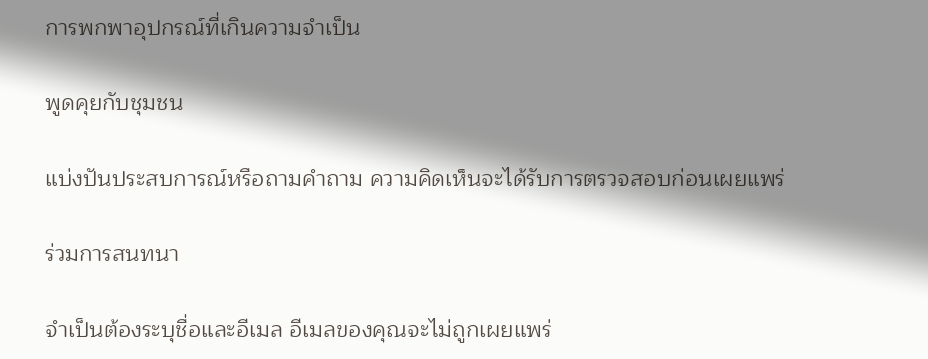การพกพาอุปกรณ์ที่เกินความจำเป็น

พูดคุยกับชุมชน

แบ่งปันประสบการณ์หรือถามคำถาม ความคิดเห็นจะได้รับการตรวจสอบก่อนเผยแพร่

ร่วมการสนทนา

จำเป็นต้องระบุชื่อและอีเมล อีเมลของคุณจะไม่ถูกเผยแพร่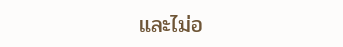และไม่อ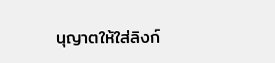นุญาตให้ใส่ลิงก์